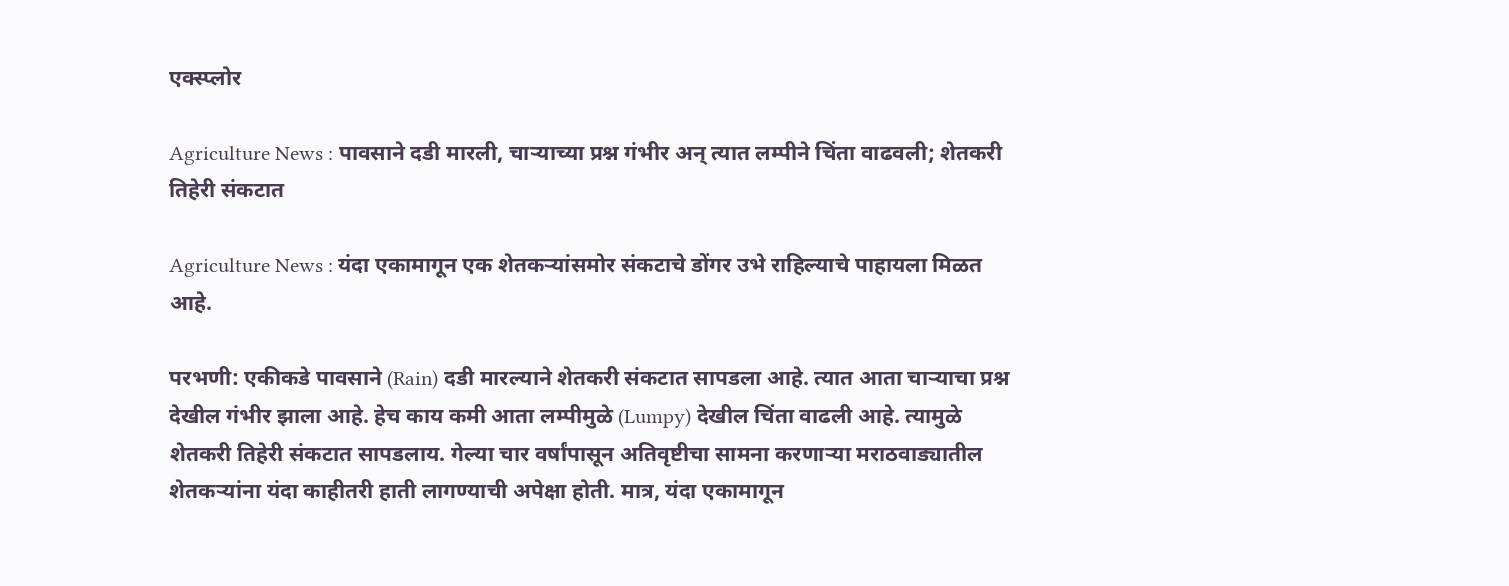एक्स्प्लोर

Agriculture News : पावसाने दडी मारली, चाऱ्याच्या प्रश्न गंभीर अन् त्यात लम्पीने चिंता वाढवली; शेतकरी तिहेरी संकटात

Agriculture News : यंदा एकामागून एक शेतकऱ्यांसमोर संकटाचे डोंगर उभे राहिल्याचे पाहायला मिळत आहे.

परभणी: एकीकडे पावसाने (Rain) दडी मारल्याने शेतकरी संकटात सापडला आहे. त्यात आता चाऱ्याचा प्रश्न देखील गंभीर झाला आहे. हेच काय कमी आता लम्पीमुळे (Lumpy) देखील चिंता वाढली आहे. त्यामुळे शेतकरी तिहेरी संकटात सापडलाय. गेल्या चार वर्षांपासून अतिवृष्टीचा सामना करणाऱ्या मराठवाड्यातील शेतकऱ्यांना यंदा काहीतरी हाती लागण्याची अपेक्षा होती. मात्र, यंदा एकामागून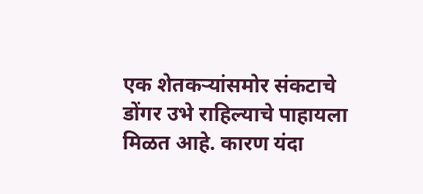एक शेतकऱ्यांसमोर संकटाचे डोंगर उभे राहिल्याचे पाहायला मिळत आहे. कारण यंदा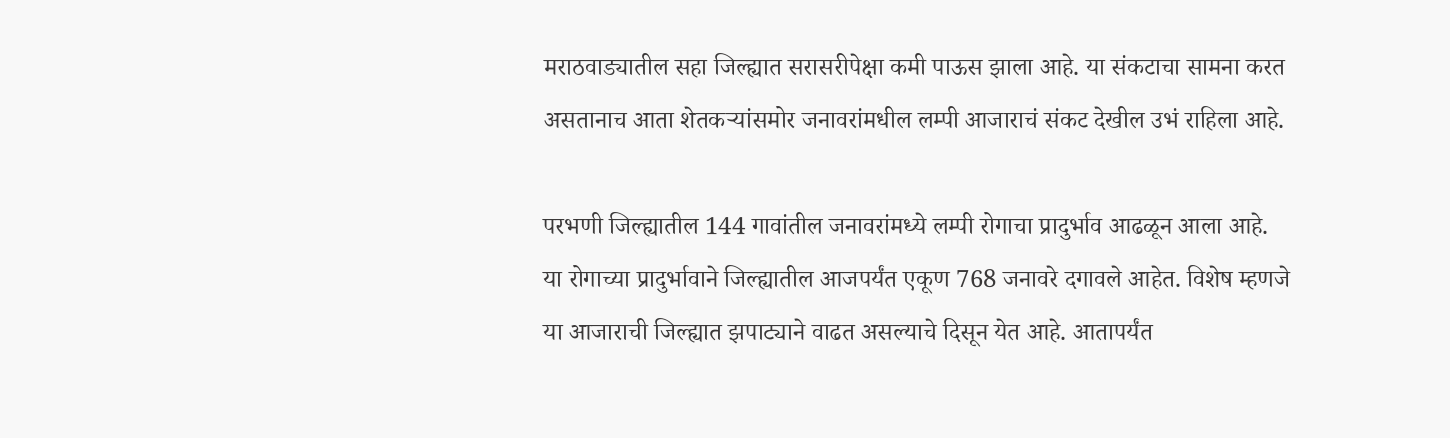मराठवाड्यातील सहा जिल्ह्यात सरासरीपेक्षा कमी पाऊस झाला आहे. या संकटाचा सामना करत असतानाच आता शेतकऱ्यांसमोर जनावरांमधील लम्पी आजाराचं संकट देखील उभं राहिला आहे.

परभणी जिल्ह्यातील 144 गावांतील जनावरांमध्ये लम्पी रोगाचा प्रादुर्भाव आढळून आला आहे. या रोगाच्या प्रादुर्भावाने जिल्ह्यातील आजपर्यंत एकूण 768 जनावरे दगावले आहेत. विशेष म्हणजे या आजाराची जिल्ह्यात झपाट्याने वाढत असल्याचे दिसून येत आहे. आतापर्यंत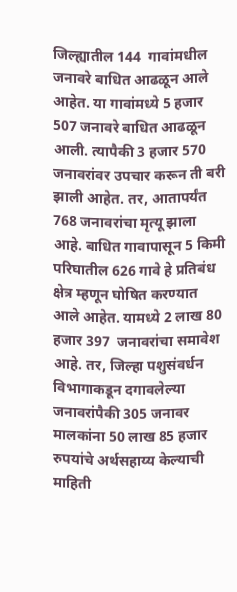जिल्ह्यातील 144  गावांमधील जनावरे बाधित आढळून आले आहेत. या गावांमध्ये 5 हजार 507 जनावरे बाधित आढळून आली. त्यापैकी 3 हजार 570 जनावरांवर उपचार करून ती बरी झाली आहेत. तर, आतापर्यंत 768 जनावरांचा मृत्यू झाला आहे. बाधित गावापासून 5 किमी परिघातील 626 गावे हे प्रतिबंध क्षेत्र म्हणून घोषित करण्यात आले आहेत. यामध्ये 2 लाख 80 हजार 397  जनावरांचा समावेश आहे. तर, जिल्हा पशुसंवर्धन विभागाकडून दगावलेल्या जनावरांपैकी 305 जनावर मालकांना 50 लाख 85 हजार रुपयांचे अर्थसहाय्य केल्याची माहिती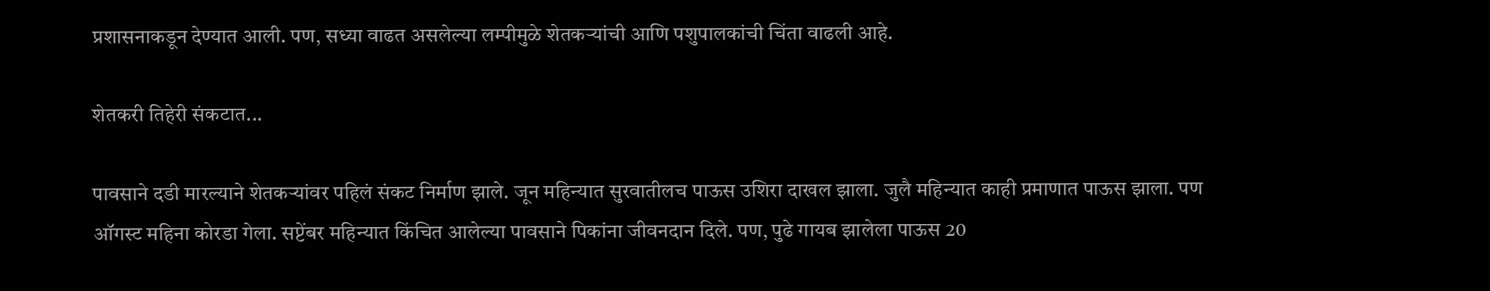प्रशासनाकडून देण्यात आली. पण, सध्या वाढत असलेल्या लम्पीमुळे शेतकऱ्यांची आणि पशुपालकांची चिंता वाढली आहे.

शेतकरी तिहेरी संकटात...

पावसाने दडी मारल्याने शेतकऱ्यांवर पहिलं संकट निर्माण झाले. जून महिन्यात सुरवातीलच पाऊस उशिरा दाखल झाला. जुलै महिन्यात काही प्रमाणात पाऊस झाला. पण ऑगस्ट महिना कोरडा गेला. सप्टेंबर महिन्यात किंचित आलेल्या पावसाने पिकांना जीवनदान दिले. पण, पुढे गायब झालेला पाऊस 20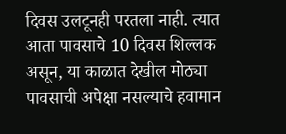दिवस उलटूनही परतला नाही. त्यात आता पावसाचे 10 दिवस शिल्लक असून, या काळात देखील मोठ्या पावसाची अपेक्षा नसल्याचे हवामान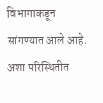विभागाकडून सांगण्यात आले आहे. अशा परिस्थितीत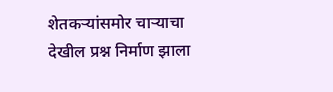शेतकऱ्यांसमोर चाऱ्याचा देखील प्रश्न निर्माण झाला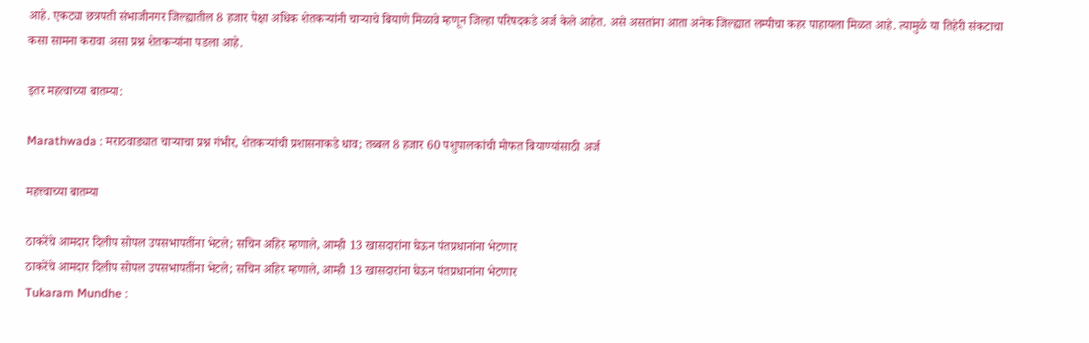आहे. एकट्या छत्रपती संभाजीनगर जिल्ह्यातील 8 हजार पेक्षा अधिक शेतकऱ्यांनी चाऱ्याचे बियाणे मिळावे म्हणून जिल्हा परिषदकडे अर्ज केले आहेत. असे असतांना आता अनेक जिल्ह्यात लम्पीचा कहर पाहायला मिळत आहे. त्यामुळे या तिहेरी संकटाचा कसा सामना करावा असा प्रश्न शेतकऱ्यांना पडला आहे.

इतर महत्वाच्या बातम्या:

Marathwada : मराठवाड्यात चाऱ्याचा प्रश्न गंभीर, शेतकऱ्यांची प्रशासनाकडे धाव; तब्बल 8 हजार 60 पशुपालकांची मोफत बियाण्यांसाठी अर्ज

महत्त्वाच्या बातम्या

ठाकरेंचे आमदार दिलीप सोपल उपसभापतींना भेटले; सचिन अहिर म्हणाले, आम्ही 13 खासदारांना घेऊन पंतप्रधानांना भेटणार
ठाकरेंचे आमदार दिलीप सोपल उपसभापतींना भेटले; सचिन अहिर म्हणाले, आम्ही 13 खासदारांना घेऊन पंतप्रधानांना भेटणार
Tukaram Mundhe :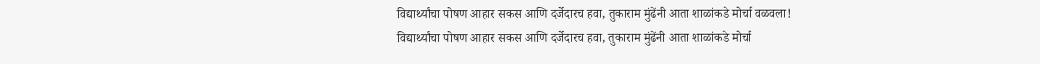विद्यार्थ्यांचा पोषण आहार सकस आणि दर्जेदारच हवा, तुकाराम मुंढेंनी आता शाळांकडे मोर्चा वळवला!
विद्यार्थ्यांचा पोषण आहार सकस आणि दर्जेदारच हवा, तुकाराम मुंढेंनी आता शाळांकडे मोर्चा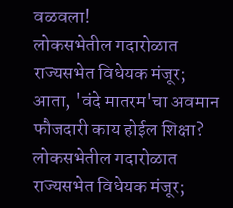वळवला!
लोकसभेतील गदारोळात राज्यसभेत विधेयक मंजूर; आता, 'वंदे मातरम'चा अवमान फौजदारी काय होईल शिक्षा?
लोकसभेतील गदारोळात राज्यसभेत विधेयक मंजूर;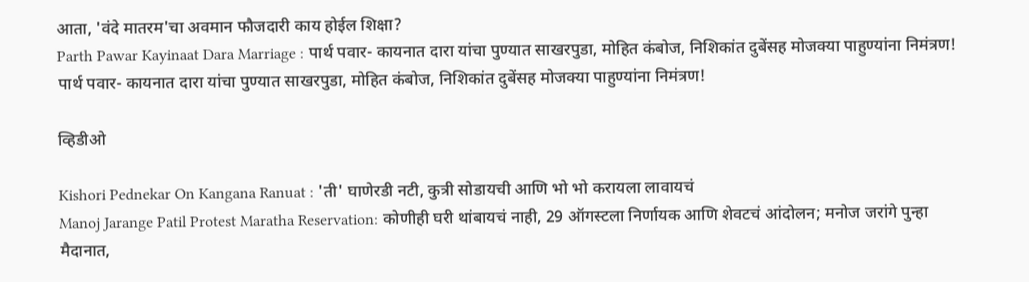आता, 'वंदे मातरम'चा अवमान फौजदारी काय होईल शिक्षा?
Parth Pawar Kayinaat Dara Marriage : पार्थ पवार- कायनात दारा यांचा पुण्यात साखरपुडा, मोहित कंबोज, निशिकांत दुबेंसह मोजक्या पाहुण्यांना निमंत्रण!
पार्थ पवार- कायनात दारा यांचा पुण्यात साखरपुडा, मोहित कंबोज, निशिकांत दुबेंसह मोजक्या पाहुण्यांना निमंत्रण!

व्हिडीओ

Kishori Pednekar On Kangana Ranuat : 'ती' घाणेरडी नटी, कुत्री सोडायची आणि भो भो करायला लावायचं
Manoj Jarange Patil Protest Maratha Reservation: कोणीही घरी थांबायचं नाही, 29 ऑगस्टला निर्णायक आणि शेवटचं आंदोलन; मनोज जरांगे पुन्हा मैदानात,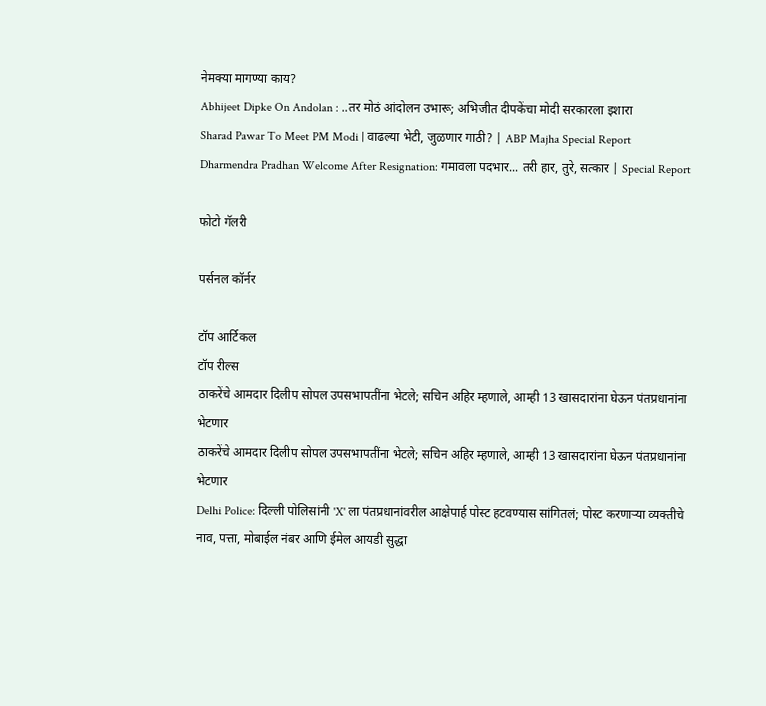नेमक्या मागण्या काय?
Abhijeet Dipke On Andolan : ..तर मोठं आंदोलन उभारू; अभिजीत दीपकेंचा मोदी सरकारला इशारा
Sharad Pawar To Meet PM Modi | वाढल्या भेटी, जुळणार गाठी? | ABP Majha Special Report
Dharmendra Pradhan Welcome After Resignation: गमावला पदभार... तरी हार, तुरे, सत्कार | Special Report

फोटो गॅलरी

पर्सनल कॉर्नर

टॉप आर्टिकल
टॉप रील्स
ठाकरेंचे आमदार दिलीप सोपल उपसभापतींना भेटले; सचिन अहिर म्हणाले, आम्ही 13 खासदारांना घेऊन पंतप्रधानांना भेटणार
ठाकरेंचे आमदार दिलीप सोपल उपसभापतींना भेटले; सचिन अहिर म्हणाले, आम्ही 13 खासदारांना घेऊन पंतप्रधानांना भेटणार
Delhi Police: दिल्ली पोलिसांनी 'X' ला पंतप्रधानांवरील आक्षेपार्ह पोस्ट हटवण्यास सांगितलं; पोस्ट करणाऱ्या व्यक्तीचे नाव, पत्ता, मोबाईल नंबर आणि ईमेल आयडी सुद्धा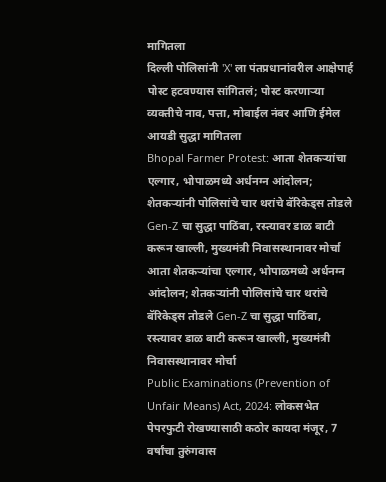मागितला
दिल्ली पोलिसांनी 'X' ला पंतप्रधानांवरील आक्षेपार्ह पोस्ट हटवण्यास सांगितलं; पोस्ट करणाऱ्या व्यक्तीचे नाव, पत्ता, मोबाईल नंबर आणि ईमेल आयडी सुद्धा मागितला
Bhopal Farmer Protest: आता शेतकऱ्यांचा एल्गार, भोपाळमध्ये अर्धनग्न आंदोलन; शेतकऱ्यांनी पोलिसांचे चार थरांचे बॅरिकेड्स तोडले Gen-Z चा सुद्धा पाठिंबा, रस्त्यावर डाळ बाटी करून खाल्ली, मुख्यमंत्री निवासस्थानावर मोर्चा
आता शेतकऱ्यांचा एल्गार, भोपाळमध्ये अर्धनग्न आंदोलन; शेतकऱ्यांनी पोलिसांचे चार थरांचे बॅरिकेड्स तोडले Gen-Z चा सुद्धा पाठिंबा, रस्त्यावर डाळ बाटी करून खाल्ली, मुख्यमंत्री निवासस्थानावर मोर्चा
Public Examinations (Prevention of Unfair Means) Act, 2024: लोकसभेत पेपरफुटी रोखण्यासाठी कठोर कायदा मंजूर, 7 वर्षांचा तुरुंगवास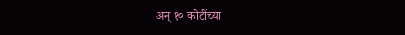अन् १० कोटींच्या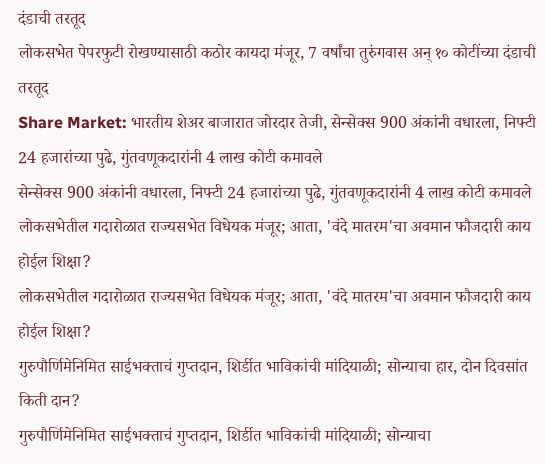दंडाची तरतूद
लोकसभेत पेपरफुटी रोखण्यासाठी कठोर कायदा मंजूर, 7 वर्षांचा तुरुंगवास अन् १० कोटींच्या दंडाची तरतूद
Share Market: भारतीय शेअर बाजारात जोरदार तेजी, सेन्सेक्स 900 अंकांनी वधारला, निफ्टी 24 हजारांच्या पुढे, गुंतवणूकदारांनी 4 लाख कोटी कमावले
सेन्सेक्स 900 अंकांनी वधारला, निफ्टी 24 हजारांच्या पुढे, गुंतवणूकदारांनी 4 लाख कोटी कमावले
लोकसभेतील गदारोळात राज्यसभेत विधेयक मंजूर; आता, 'वंदे मातरम'चा अवमान फौजदारी काय होईल शिक्षा?
लोकसभेतील गदारोळात राज्यसभेत विधेयक मंजूर; आता, 'वंदे मातरम'चा अवमान फौजदारी काय होईल शिक्षा?
गुरुपौर्णिमेनिमित साईभक्ताचं गुप्तदान, शिर्डीत भाविकांची मांदियाळी; सोन्याचा हार, दोन दिवसांत किती दान?
गुरुपौर्णिमेनिमित साईभक्ताचं गुप्तदान, शिर्डीत भाविकांची मांदियाळी; सोन्याचा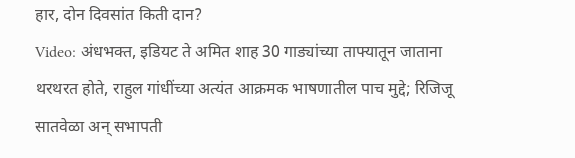हार, दोन दिवसांत किती दान?
Video: अंधभक्त, इडियट ते अमित शाह 30 गाड्यांच्या ताफ्यातून जाताना थरथरत होते, राहुल गांधींच्या अत्यंत आक्रमक भाषणातील पाच मुद्दे; रिजिजू सातवेळा अन् सभापती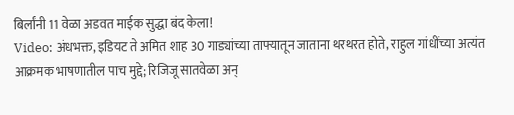बिर्लांनी 11 वेळा अडवत माईक सुद्धा बंद केला!
Video: अंधभक्त, इडियट ते अमित शाह 30 गाड्यांच्या ताफ्यातून जाताना थरथरत होते, राहुल गांधींच्या अत्यंत आक्रमक भाषणातील पाच मुद्दे; रिजिजू सातवेळा अन्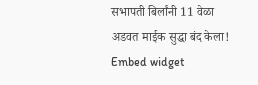सभापती बिर्लांनी 11 वेळा अडवत माईक सुद्धा बंद केला!
Embed widget